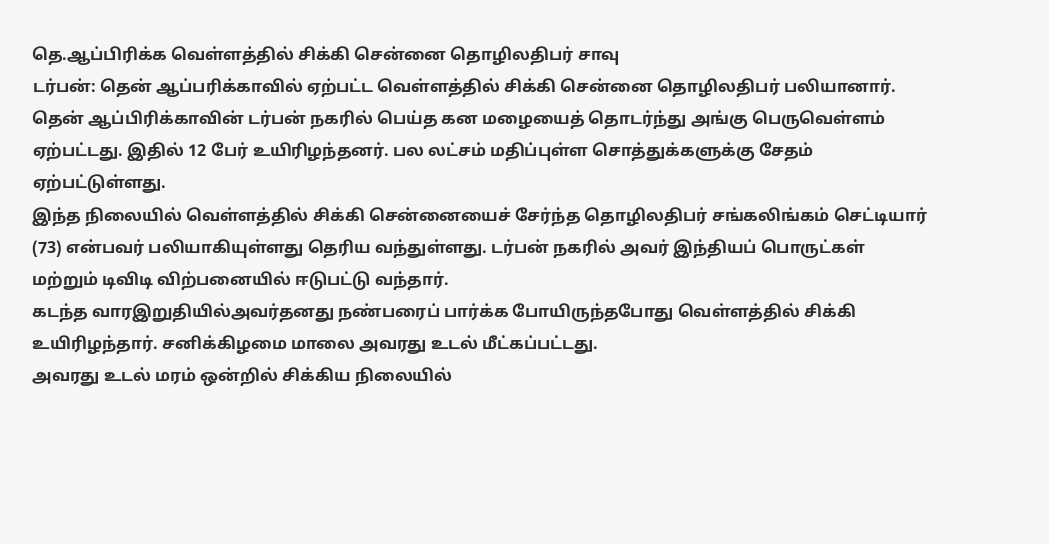தெ.ஆப்பிரிக்க வெள்ளத்தில் சிக்கி சென்னை தொழிலதிபர் சாவு
டர்பன்: தென் ஆப்பரிக்காவில் ஏற்பட்ட வெள்ளத்தில் சிக்கி சென்னை தொழிலதிபர் பலியானார்.
தென் ஆப்பிரிக்காவின் டர்பன் நகரில் பெய்த கன மழையைத் தொடர்ந்து அங்கு பெருவெள்ளம் ஏற்பட்டது. இதில் 12 பேர் உயிரிழந்தனர். பல லட்சம் மதிப்புள்ள சொத்துக்களுக்கு சேதம் ஏற்பட்டுள்ளது.
இந்த நிலையில் வெள்ளத்தில் சிக்கி சென்னையைச் சேர்ந்த தொழிலதிபர் சங்கலிங்கம் செட்டியார் (73) என்பவர் பலியாகியுள்ளது தெரிய வந்துள்ளது. டர்பன் நகரில் அவர் இந்தியப் பொருட்கள் மற்றும் டிவிடி விற்பனையில் ஈடுபட்டு வந்தார்.
கடந்த வாரஇறுதியில்அவர்தனது நண்பரைப் பார்க்க போயிருந்தபோது வெள்ளத்தில் சிக்கி உயிரிழந்தார். சனிக்கிழமை மாலை அவரது உடல் மீட்கப்பட்டது.
அவரது உடல் மரம் ஒன்றில் சிக்கிய நிலையில்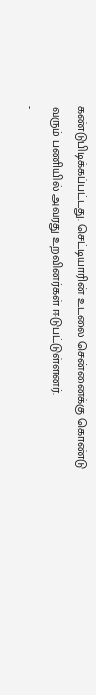கண்டுபிடிக்கப்பட்டது. செட்டியாரின் உடலை சென்னைக்கு கொண்டு வரும் பணியில் அவரது உறவினர்கள் ஈடுபட்டுள்ளனர்.
-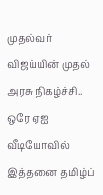முதல்வர் விஜய்யின் முதல் அரசு நிகழ்ச்சி.. ஒரே ஏஐ வீடியோவில் இத்தனை தமிழ்ப்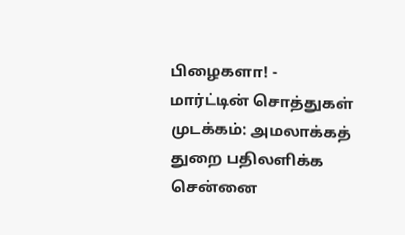பிழைகளா! -
மார்ட்டின் சொத்துகள் முடக்கம்: அமலாக்கத் துறை பதிலளிக்க சென்னை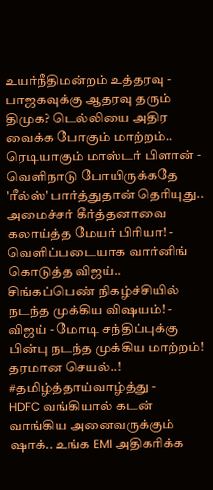உயர்நீதிமன்றம் உத்தரவு -
பாஜகவுக்கு ஆதரவு தரும் திமுக? டெல்லியை அதிர வைக்க போகும் மாற்றம்.. ரெடியாகும் மாஸ்டர் பிளான் -
வெளிநாடு போயிருக்கதே 'ரீல்ஸ்' பார்த்துதான் தெரியுது.. அமைச்சர் கீர்த்தனாவை கலாய்த்த மேயர் பிரியா! -
வெளிப்படையாக வார்னிங் கொடுத்த விஜய்.. சிங்கப்பெண் நிகழ்ச்சியில் நடந்த முக்கிய விஷயம்! -
விஜய் - மோடி சந்திப்புக்கு பின்பு நடந்த முக்கிய மாற்றம்! தரமான செயல்..! #தமிழ்த்தாய்வாழ்த்து -
HDFC வங்கியால் கடன் வாங்கிய அனைவருக்கும் ஷாக்.. உங்க EMI அதிகரிக்க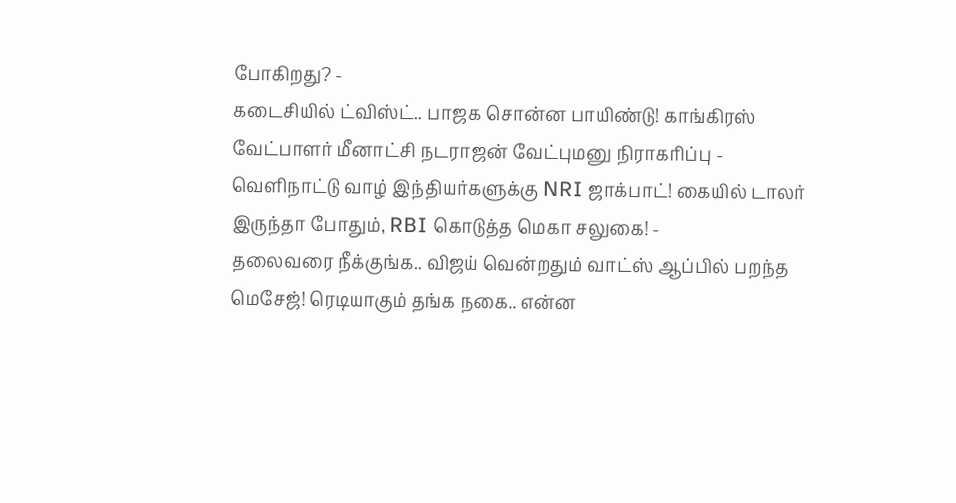போகிறது? -
கடைசியில் ட்விஸ்ட்.. பாஜக சொன்ன பாயிண்டு! காங்கிரஸ் வேட்பாளர் மீனாட்சி நடராஜன் வேட்புமனு நிராகரிப்பு -
வெளிநாட்டு வாழ் இந்தியர்களுக்கு NRI ஜாக்பாட்! கையில் டாலர் இருந்தா போதும், RBI கொடுத்த மெகா சலுகை! -
தலைவரை நீக்குங்க.. விஜய் வென்றதும் வாட்ஸ் ஆப்பில் பறந்த மெசேஜ்! ரெடியாகும் தங்க நகை.. என்ன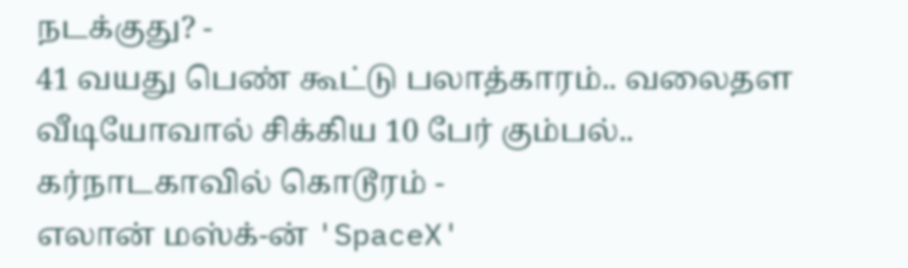நடக்குது? -
41 வயது பெண் கூட்டு பலாத்காரம்.. வலைதள வீடியோவால் சிக்கிய 10 பேர் கும்பல்.. கர்நாடகாவில் கொடூரம் -
எலான் மஸ்க்-ன் 'SpaceX'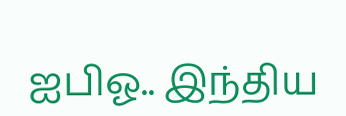ஐபிஓ.. இந்திய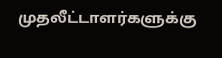முதலீட்டாளர்களுக்கு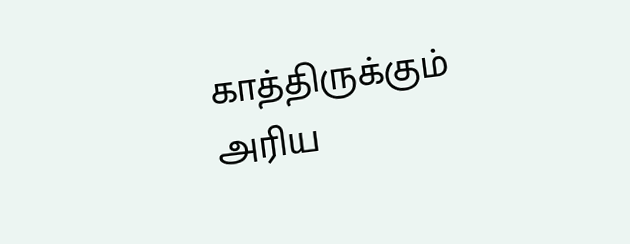காத்திருக்கும் அரிய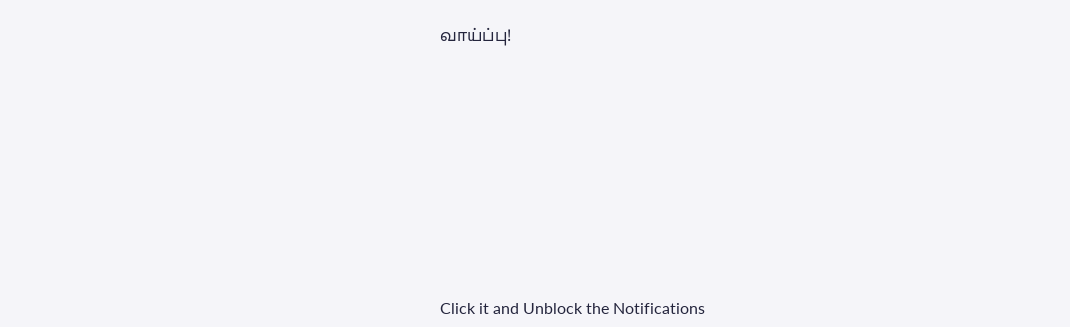வாய்ப்பு!












Click it and Unblock the Notifications